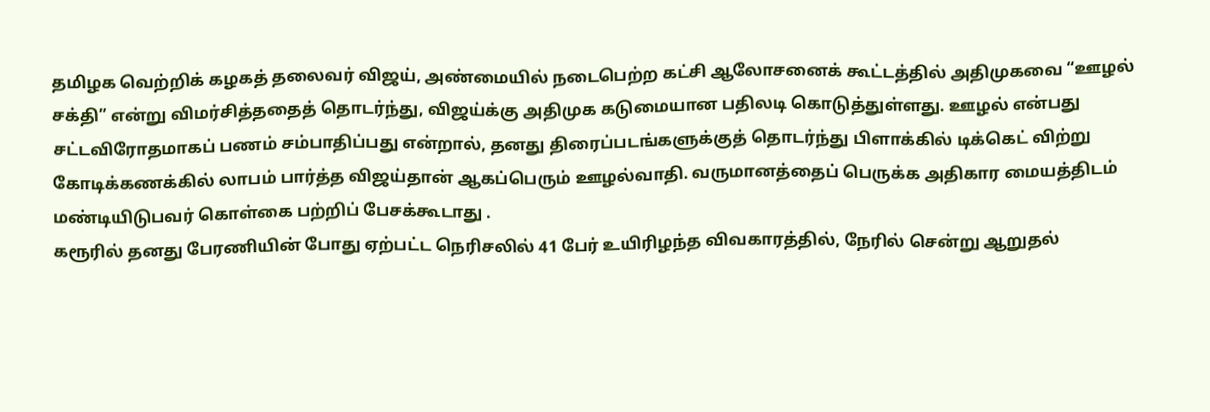தமிழக வெற்றிக் கழகத் தலைவர் விஜய், அண்மையில் நடைபெற்ற கட்சி ஆலோசனைக் கூட்டத்தில் அதிமுகவை “ஊழல் சக்தி” என்று விமர்சித்ததைத் தொடர்ந்து, விஜய்க்கு அதிமுக கடுமையான பதிலடி கொடுத்துள்ளது. ஊழல் என்பது சட்டவிரோதமாகப் பணம் சம்பாதிப்பது என்றால், தனது திரைப்படங்களுக்குத் தொடர்ந்து பிளாக்கில் டிக்கெட் விற்று கோடிக்கணக்கில் லாபம் பார்த்த விஜய்தான் ஆகப்பெரும் ஊழல்வாதி. வருமானத்தைப் பெருக்க அதிகார மையத்திடம் மண்டியிடுபவர் கொள்கை பற்றிப் பேசக்கூடாது .
கரூரில் தனது பேரணியின் போது ஏற்பட்ட நெரிசலில் 41 பேர் உயிரிழந்த விவகாரத்தில், நேரில் சென்று ஆறுதல்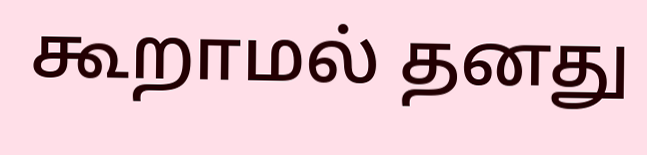கூறாமல் தனது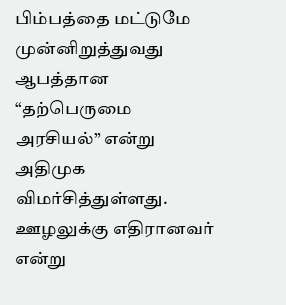பிம்பத்தை மட்டுமே முன்னிறுத்துவது ஆபத்தான “தற்பெருமை அரசியல்” என்று அதிமுக விமர்சித்துள்ளது. ஊழலுக்கு எதிரானவர் என்று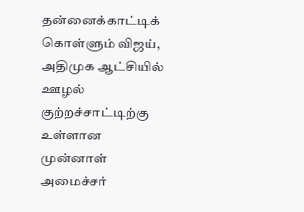தன்னைக்காட்டிக் கொள்ளும் விஜய், அதிமுக ஆட்சியில் ஊழல் குற்றச்சாட்டிற்கு உள்ளான முன்னாள் அமைச்சர்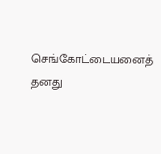செங்கோட்டையனைத் தனது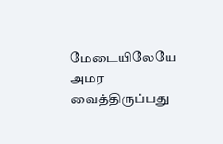மேடையிலேயே அமர வைத்திருப்பது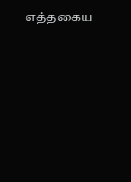எத்தகைய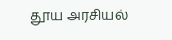தூய அரசியல்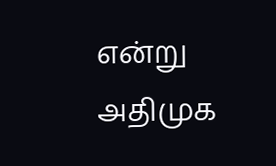என்று அதிமுக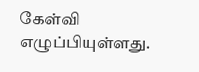கேள்வி எழுப்பியுள்ளது.